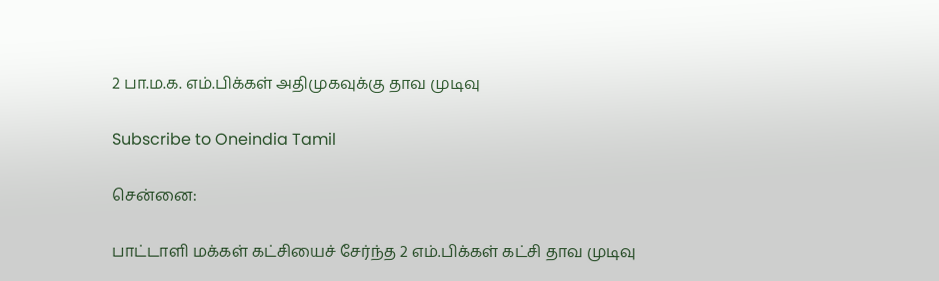2 பா.ம.க. எம்.பிக்கள் அதிமுகவுக்கு தாவ முடிவு

Subscribe to Oneindia Tamil

சென்னை:

பாட்டாளி மக்கள் கட்சியைச் சேர்ந்த 2 எம்.பிக்கள் கட்சி தாவ முடிவு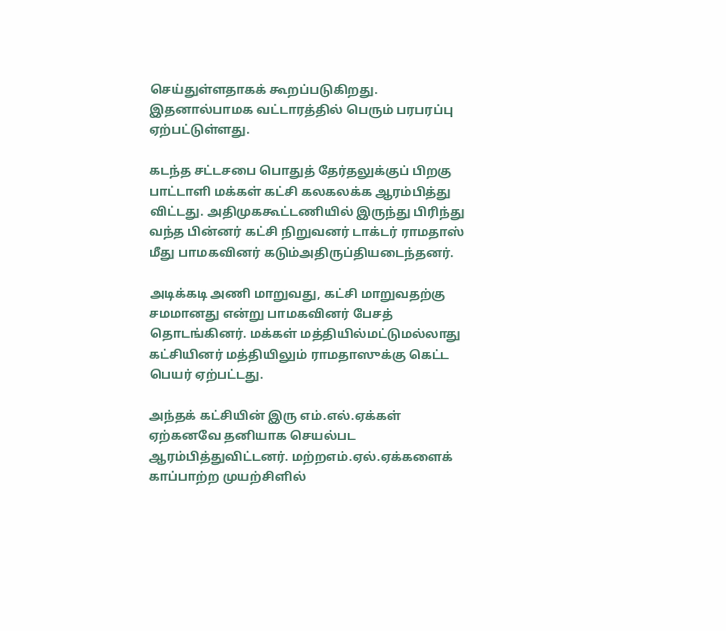செய்துள்ளதாகக் கூறப்படுகிறது. இதனால்பாமக வட்டாரத்தில் பெரும் பரபரப்பு ஏற்பட்டுள்ளது.

கடந்த சட்டசபை பொதுத் தேர்தலுக்குப் பிறகு பாட்டாளி மக்கள் கட்சி கலகலக்க ஆரம்பித்து விட்டது. அதிமுககூட்டணியில் இருந்து பிரிந்து வந்த பின்னர் கட்சி நிறுவனர் டாக்டர் ராமதாஸ் மீது பாமகவினர் கடும்அதிருப்தியடைந்தனர்.

அடிக்கடி அணி மாறுவது, கட்சி மாறுவதற்கு சமமானது என்று பாமகவினர் பேசத் தொடங்கினர். மக்கள் மத்தியில்மட்டுமல்லாது கட்சியினர் மத்தியிலும் ராமதாஸுக்கு கெட்ட பெயர் ஏற்பட்டது.

அந்தக் கட்சியின் இரு எம்.எல்.ஏக்கள் ஏற்கனவே தனியாக செயல்பட ஆரம்பித்துவிட்டனர். மற்றஎம்.ஏல்.ஏக்களைக் காப்பாற்ற முயற்சிளில்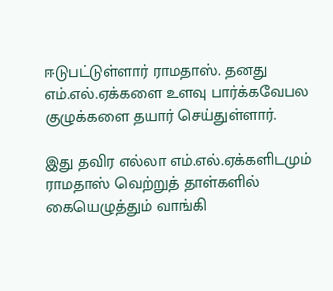ஈடுபட்டுள்ளார் ராமதாஸ். தனது எம்.எல்.ஏக்களை உளவு பார்க்கவேபல குழுக்களை தயார் செய்துள்ளார்.

இது தவிர எல்லா எம்.எல்.ஏக்களிடமும் ராமதாஸ் வெற்றுத் தாள்களில் கையெழுத்தும் வாங்கி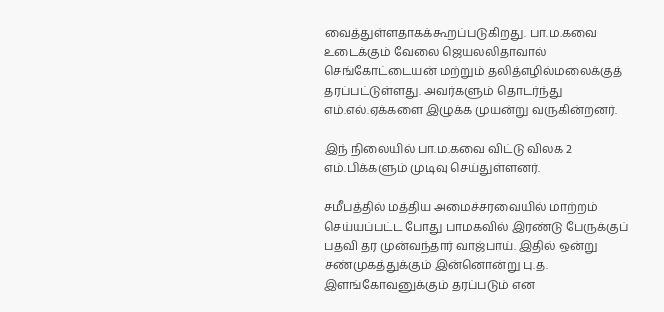வைத்துள்ளதாகக்கூறப்படுகிறது. பா.ம.கவை உடைக்கும் வேலை ஜெயலலிதாவால் செங்கோட்டையன் மற்றும் தலித்எழில்மலைக்குத் தரப்பட்டுள்ளது. அவர்களும் தொடர்ந்து எம்.எல்.ஏக்களை இழுக்க முயன்று வருகின்றனர்.

இந் நிலையில் பா.ம.கவை விட்டு விலக 2 எம்.பிக்களும் முடிவு செய்துள்ளனர்.

சமீபத்தில் மத்திய அமைச்சரவையில் மாற்றம் செய்யப்பட்ட போது பாமகவில் இரண்டு பேருக்குப் பதவி தர முன்வந்தார் வாஜ்பாய். இதில் ஒன்று சண்முகத்துக்கும் இன்னொன்று பு.த. இளங்கோவனுக்கும் தரப்படும் என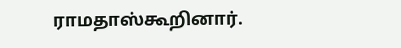ராமதாஸ்கூறினார்.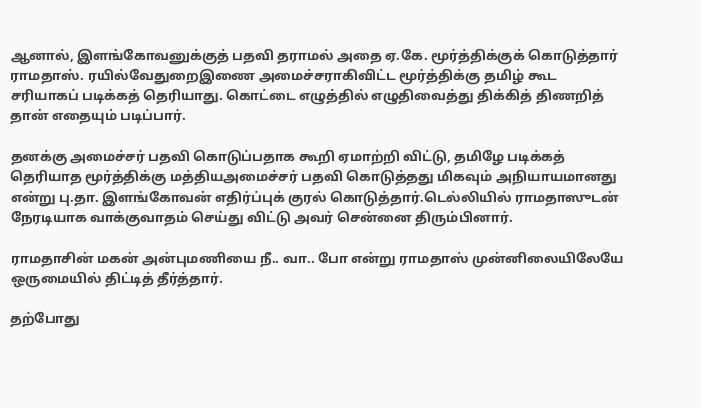ஆனால், இளங்கோவனுக்குத் பதவி தராமல் அதை ஏ.கே. மூர்த்திக்குக் கொடுத்தார் ராமதாஸ். ரயில்வேதுறைஇணை அமைச்சராகிவிட்ட மூர்த்திக்கு தமிழ் கூட சரியாகப் படிக்கத் தெரியாது. கொட்டை எழுத்தில் எழுதிவைத்து திக்கித் திணறித் தான் எதையும் படிப்பார்.

தனக்கு அமைச்சர் பதவி கொடுப்பதாக கூறி ஏமாற்றி விட்டு, தமிழே படிக்கத் தெரியாத மூர்த்திக்கு மத்தியஅமைச்சர் பதவி கொடுத்தது மிகவும் அநியாயமானது என்று பு.தா. இளங்கோவன் எதிர்ப்புக் குரல் கொடுத்தார்.டெல்லியில் ராமதாஸுடன் நேரடியாக வாக்குவாதம் செய்து விட்டு அவர் சென்னை திரும்பினார்.

ராமதாசின் மகன் அன்புமணியை நீ.. வா.. போ என்று ராமதாஸ் முன்னிலையிலேயே ஒருமையில் திட்டித் தீர்த்தார்.

தற்போது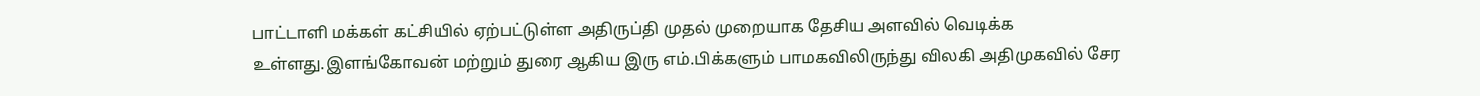பாட்டாளி மக்கள் கட்சியில் ஏற்பட்டுள்ள அதிருப்தி முதல் முறையாக தேசிய அளவில் வெடிக்க உள்ளது.இளங்கோவன் மற்றும் துரை ஆகிய இரு எம்.பிக்களும் பாமகவிலிருந்து விலகி அதிமுகவில் சேர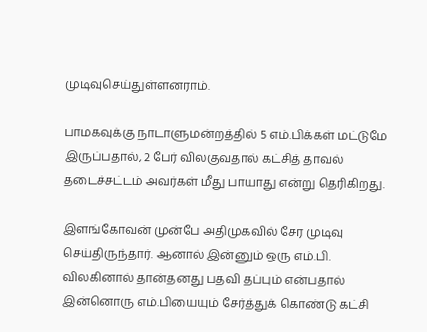முடிவுசெய்துள்ளனராம்.

பாமகவுக்கு நாடாளுமன்றத்தில் 5 எம்.பிக்கள் மட்டுமே இருப்பதால், 2 பேர் விலகுவதால் கட்சித் தாவல் தடைச்சட்டம் அவர்கள் மீது பாயாது என்று தெரிகிறது.

இளங்கோவன் முன்பே அதிமுகவில் சேர முடிவு செய்திருந்தார். ஆனால் இன்னும் ஒரு எம்.பி. விலகினால் தான்தனது பதவி தப்பும் என்பதால் இன்னொரு எம்.பியையும் சேர்த்துக் கொண்டு கட்சி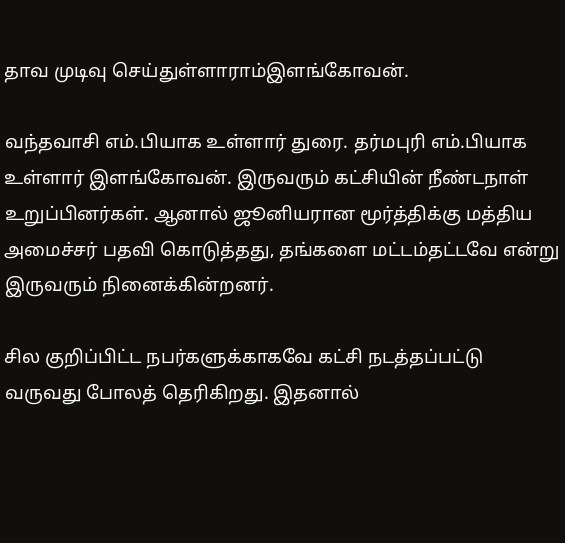தாவ முடிவு செய்துள்ளாராம்இளங்கோவன்.

வந்தவாசி எம்.பியாக உள்ளார் துரை. தர்மபுரி எம்.பியாக உள்ளார் இளங்கோவன். இருவரும் கட்சியின் நீண்டநாள் உறுப்பினர்கள். ஆனால் ஜூனியரான மூர்த்திக்கு மத்திய அமைச்சர் பதவி கொடுத்தது, தங்களை மட்டம்தட்டவே என்று இருவரும் நினைக்கின்றனர்.

சில குறிப்பிட்ட நபர்களுக்காகவே கட்சி நடத்தப்பட்டு வருவது போலத் தெரிகிறது. இதனால்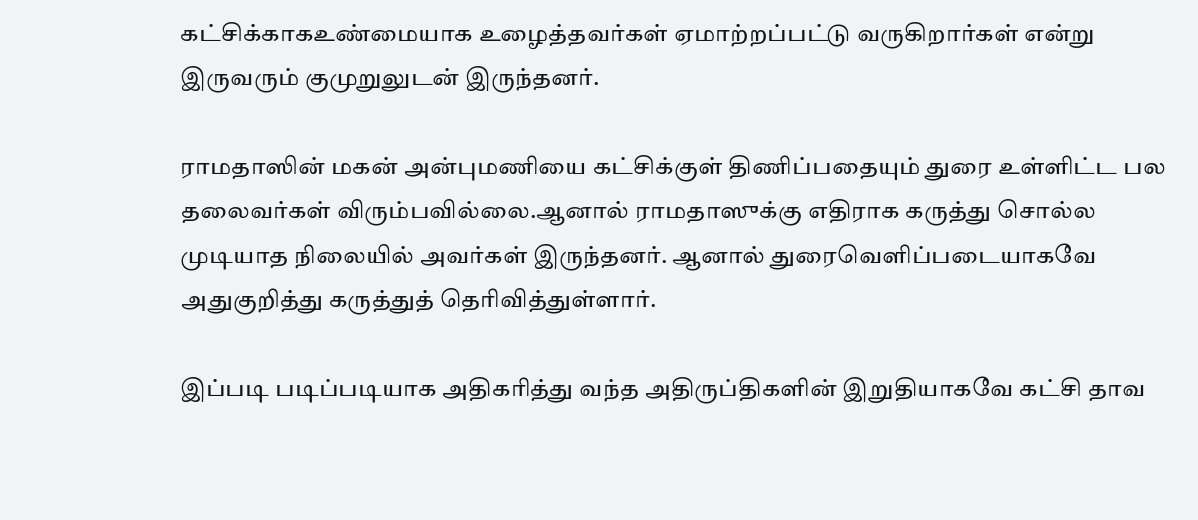கட்சிக்காகஉண்மையாக உழைத்தவர்கள் ஏமாற்றப்பட்டு வருகிறார்கள் என்று இருவரும் குமுறுலுடன் இருந்தனர்.

ராமதாஸின் மகன் அன்புமணியை கட்சிக்குள் திணிப்பதையும் துரை உள்ளிட்ட பல தலைவர்கள் விரும்பவில்லை.ஆனால் ராமதாஸுக்கு எதிராக கருத்து சொல்ல முடியாத நிலையில் அவர்கள் இருந்தனர். ஆனால் துரைவெளிப்படையாகவே அதுகுறித்து கருத்துத் தெரிவித்துள்ளார்.

இப்படி படிப்படியாக அதிகரித்து வந்த அதிருப்திகளின் இறுதியாகவே கட்சி தாவ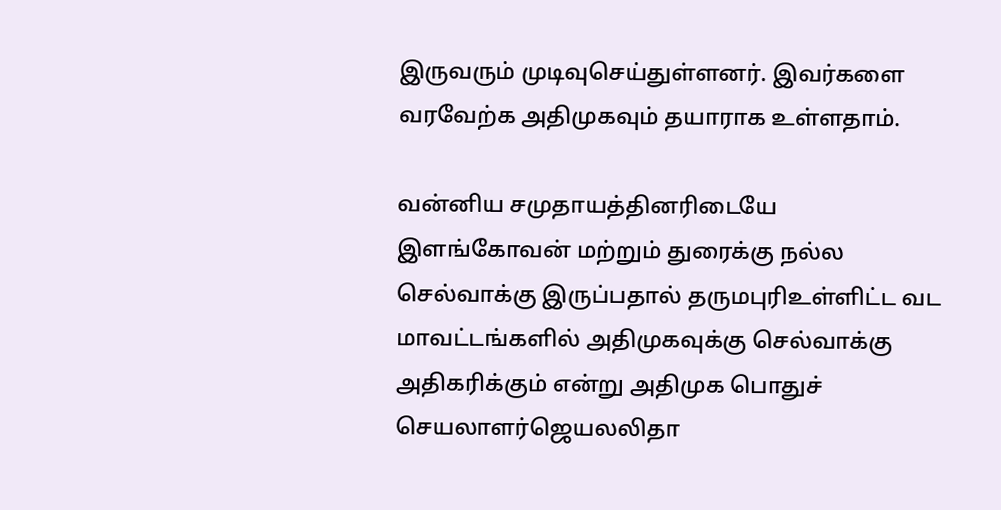இருவரும் முடிவுசெய்துள்ளனர். இவர்களை வரவேற்க அதிமுகவும் தயாராக உள்ளதாம்.

வன்னிய சமுதாயத்தினரிடையே இளங்கோவன் மற்றும் துரைக்கு நல்ல செல்வாக்கு இருப்பதால் தருமபுரிஉள்ளிட்ட வட மாவட்டங்களில் அதிமுகவுக்கு செல்வாக்கு அதிகரிக்கும் என்று அதிமுக பொதுச் செயலாளர்ஜெயலலிதா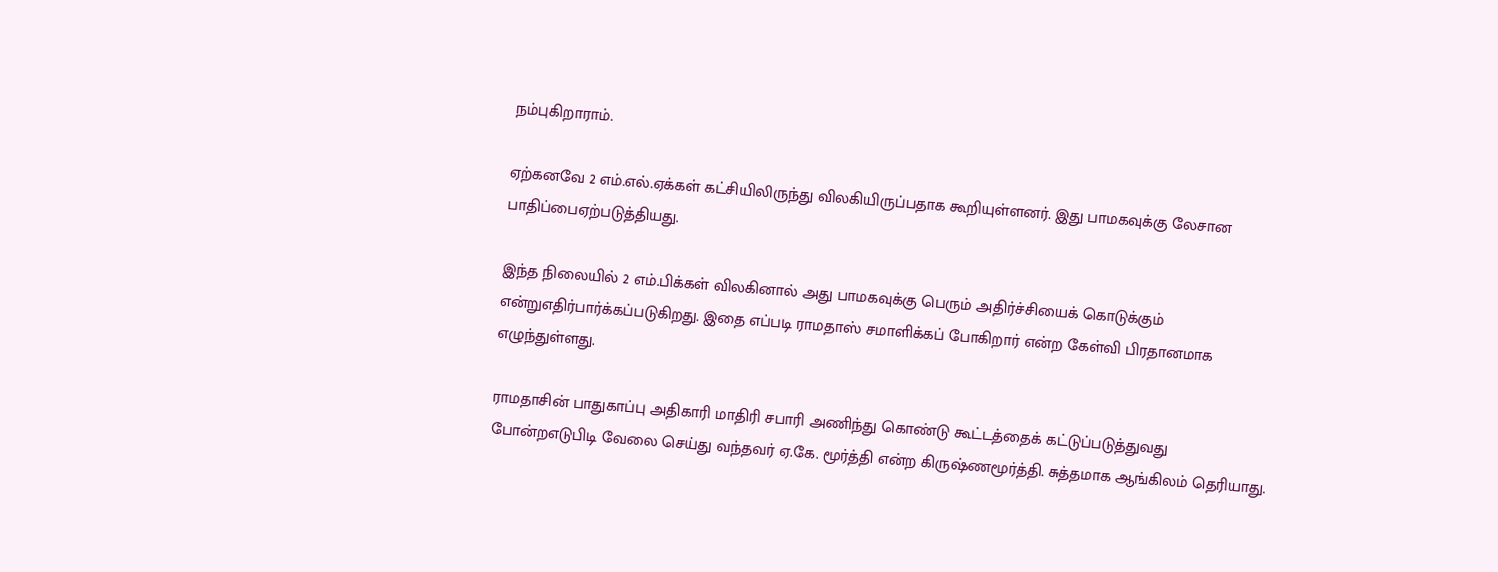நம்புகிறாராம்.

ஏற்கனவே 2 எம்.எல்.ஏக்கள் கட்சியிலிருந்து விலகியிருப்பதாக கூறியுள்ளனர். இது பாமகவுக்கு லேசான பாதிப்பைஏற்படுத்தியது.

இந்த நிலையில் 2 எம்.பிக்கள் விலகினால் அது பாமகவுக்கு பெரும் அதிர்ச்சியைக் கொடுக்கும் என்றுஎதிர்பார்க்கப்படுகிறது. இதை எப்படி ராமதாஸ் சமாளிக்கப் போகிறார் என்ற கேள்வி பிரதானமாக எழுந்துள்ளது.

ராமதாசின் பாதுகாப்பு அதிகாரி மாதிரி சபாரி அணிந்து கொண்டு கூட்டத்தைக் கட்டுப்படுத்துவது போன்றஎடுபிடி வேலை செய்து வந்தவர் ஏ.கே. மூர்த்தி என்ற கிருஷ்ணமூர்த்தி. சுத்தமாக ஆங்கிலம் தெரியாது.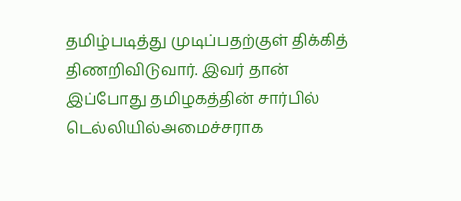தமிழ்படித்து முடிப்பதற்குள் திக்கித் திணறிவிடுவார். இவர் தான் இப்போது தமிழகத்தின் சார்பில் டெல்லியில்அமைச்சராக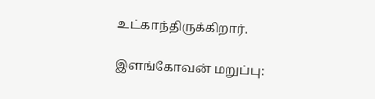உட்காந்திருக்கிறார்.

இளங்கோவன் மறுப்பு: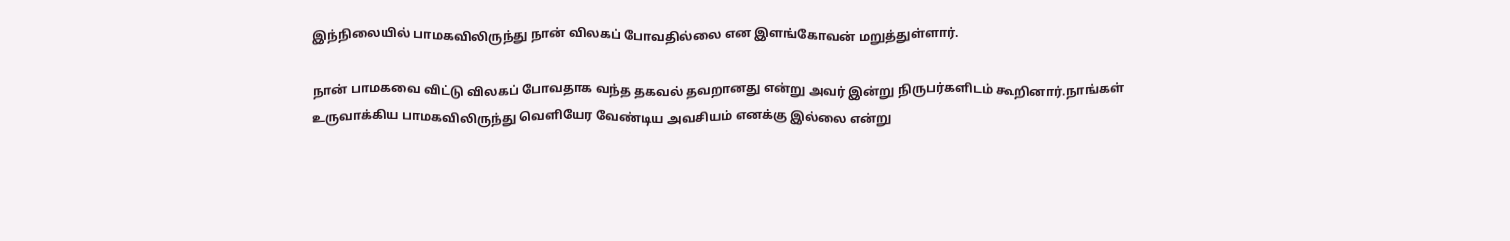இந்நிலையில் பாமகவிலிருந்து நான் விலகப் போவதில்லை என இளங்கோவன் மறுத்துள்ளார்.

நான் பாமகவை விட்டு விலகப் போவதாக வந்த தகவல் தவறானது என்று அவர் இன்று நிருபர்களிடம் கூறினார்.நாங்கள் உருவாக்கிய பாமகவிலிருந்து வெளியேர வேண்டிய அவசியம் எனக்கு இல்லை என்று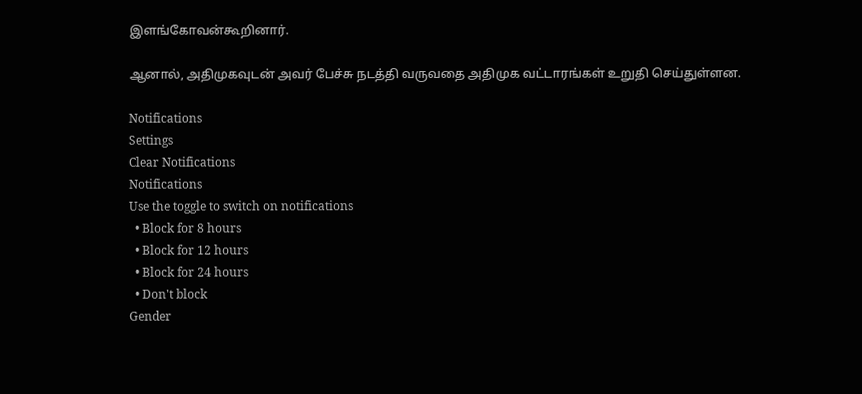இளங்கோவன்கூறினார்.

ஆனால், அதிமுகவுடன் அவர் பேச்சு நடத்தி வருவதை அதிமுக வட்டாரங்கள் உறுதி செய்துள்ளன.

Notifications
Settings
Clear Notifications
Notifications
Use the toggle to switch on notifications
  • Block for 8 hours
  • Block for 12 hours
  • Block for 24 hours
  • Don't block
Gender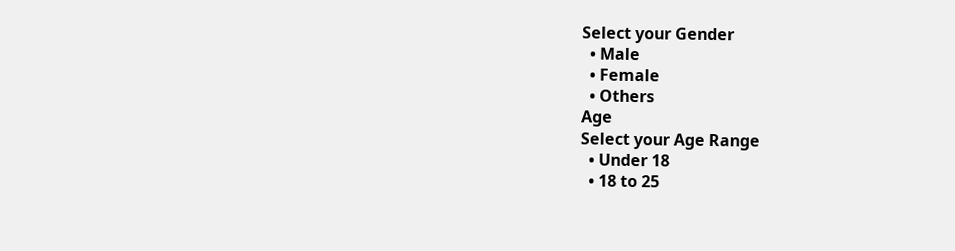Select your Gender
  • Male
  • Female
  • Others
Age
Select your Age Range
  • Under 18
  • 18 to 25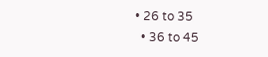• 26 to 35
  • 36 to 45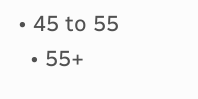• 45 to 55
  • 55+